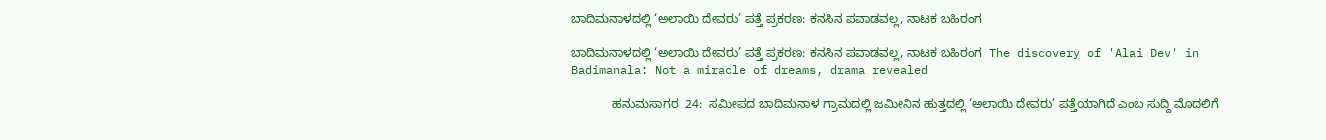ಬಾದಿಮನಾಳದಲ್ಲಿ ‘ಅಲಾಯಿ ದೇವರು’ ಪತ್ತೆ ಪ್ರಕರಣ: ಕನಸಿನ ಪವಾಡವಲ್ಲ, ನಾಟಕ ಬಹಿರಂಗ

ಬಾದಿಮನಾಳದಲ್ಲಿ ‘ಅಲಾಯಿ ದೇವರು’ ಪತ್ತೆ ಪ್ರಕರಣ: ಕನಸಿನ ಪವಾಡವಲ್ಲ, ನಾಟಕ ಬಹಿರಂಗ  The discovery of 'Alai Dev' in Badimanala: Not a miracle of dreams, drama revealed

            ಹನುಮಸಾಗರ  24:  ಸಮೀಪದ ಬಾದಿಮನಾಳ ಗ್ರಾಮದಲ್ಲಿ ಜಮೀನಿನ ಹುತ್ತದಲ್ಲಿ ‘ಅಲಾಯಿ ದೇವರು’ ಪತ್ತೆಯಾಗಿದೆ ಎಂಬ ಸುದ್ದಿ ಮೊದಲಿಗೆ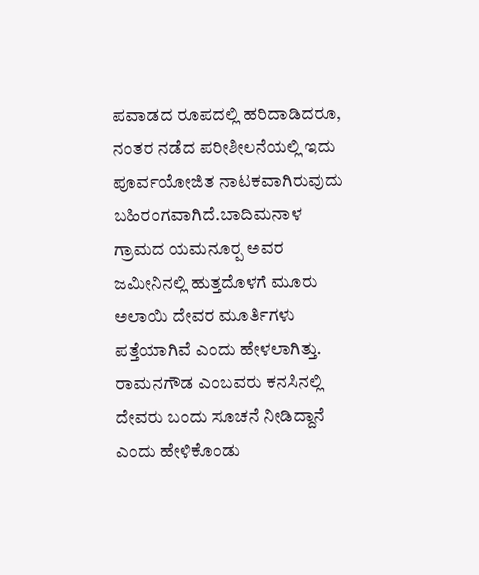ಪವಾಡದ ರೂಪದಲ್ಲಿ ಹರಿದಾಡಿದರೂ, ನಂತರ ನಡೆದ ಪರೀಶೀಲನೆಯಲ್ಲಿ ಇದು ಪೂರ್ವಯೋಜಿತ ನಾಟಕವಾಗಿರುವುದು ಬಹಿರಂಗವಾಗಿದೆ.ಬಾದಿಮನಾಳ ಗ್ರಾಮದ ಯಮನೂರ‍್ಪ ಅವರ ಜಮೀನಿನಲ್ಲಿ ಹುತ್ತದೊಳಗೆ ಮೂರು ಅಲಾಯಿ ದೇವರ ಮೂರ್ತಿಗಳು ಪತ್ತೆಯಾಗಿವೆ ಎಂದು ಹೇಳಲಾಗಿತ್ತು. ರಾಮನಗೌಡ ಎಂಬವರು ಕನಸಿನಲ್ಲಿ ದೇವರು ಬಂದು ಸೂಚನೆ ನೀಡಿದ್ದಾನೆ ಎಂದು ಹೇಳಿಕೊಂಡು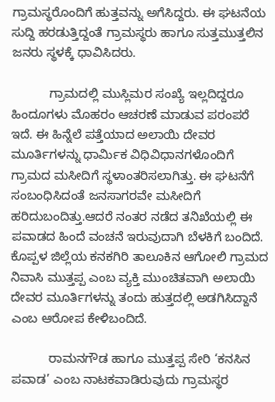ಗ್ರಾಮಸ್ಥರೊಂದಿಗೆ ಹುತ್ತವನ್ನು ಅಗೆಸಿದ್ದರು. ಈ ಘಟನೆಯ ಸುದ್ದಿ ಹರಡುತ್ತಿದ್ದಂತೆ ಗ್ರಾಮಸ್ಥರು ಹಾಗೂ ಸುತ್ತಮುತ್ತಲಿನ ಜನರು ಸ್ಥಳಕ್ಕೆ ಧಾವಿಸಿದರು.

           ಗ್ರಾಮದಲ್ಲಿ ಮುಸ್ಲಿಮರ ಸಂಖ್ಯೆ ಇಲ್ಲದಿದ್ದರೂ ಹಿಂದೂಗಳು ಮೊಹರಂ ಆಚರಣೆ ಮಾಡುವ ಪರಂಪರೆ ಇದೆ. ಈ ಹಿನ್ನೆಲೆ ಪತ್ತೆಯಾದ ಅಲಾಯಿ ದೇವರ ಮೂರ್ತಿಗಳನ್ನು ಧಾರ್ಮಿಕ ವಿಧಿವಿಧಾನಗಳೊಂದಿಗೆ ಗ್ರಾಮದ ಮಸೀದಿಗೆ ಸ್ಥಳಾಂತರಿಸಲಾಗಿತ್ತು. ಈ ಘಟನೆಗೆ ಸಂಬಂಧಿಸಿದಂತೆ ಜನಸಾಗರವೇ ಮಸೀದಿಗೆ ಹರಿದುಬಂದಿತ್ತು.ಆದರೆ ನಂತರ ನಡೆದ ತನಿಖೆಯಲ್ಲಿ ಈ ಪವಾಡದ ಹಿಂದೆ ವಂಚನೆ ಇರುವುದಾಗಿ ಬೆಳಕಿಗೆ ಬಂದಿದೆ. ಕೊಪ್ಪಳ ಜಿಲ್ಲೆಯ ಕನಕಗಿರಿ ತಾಲೂಕಿನ ಆಗೋಲಿ ಗ್ರಾಮದ ನಿವಾಸಿ ಮುತ್ತಪ್ಪ ಎಂಬ ವ್ಯಕ್ತಿ ಮುಂಚಿತವಾಗಿ ಅಲಾಯಿ ದೇವರ ಮೂರ್ತಿಗಳನ್ನು ತಂದು ಹುತ್ತದಲ್ಲಿ ಅಡಗಿಸಿದ್ದಾನೆ ಎಂಬ ಆರೋಪ ಕೇಳಿಬಂದಿದೆ.

           ರಾಮನಗೌಡ ಹಾಗೂ ಮುತ್ತಪ್ಪ ಸೇರಿ ‘ಕನಸಿನ ಪವಾಡ’ ಎಂಬ ನಾಟಕವಾಡಿರುವುದು ಗ್ರಾಮಸ್ಥರ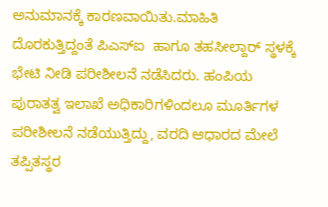ಅನುಮಾನಕ್ಕೆ ಕಾರಣವಾಯಿತು.ಮಾಹಿತಿ ದೊರಕುತ್ತಿದ್ದಂತೆ ಪಿಎಸ್‌ಐ  ಹಾಗೂ ತಹಸೀಲ್ದಾರ್ ಸ್ಥಳಕ್ಕೆ ಭೇಟಿ ನೀಡಿ ಪರೀಶೀಲನೆ ನಡೆಸಿದರು. ಹಂಪಿಯ ಪುರಾತತ್ವ ಇಲಾಖೆ ಅಧಿಕಾರಿಗಳಿಂದಲೂ ಮೂರ್ತಿಗಳ ಪರೀಶೀಲನೆ ನಡೆಯುತ್ತಿದ್ದು, ವರದಿ ಆಧಾರದ ಮೇಲೆ ತಪ್ಪಿತಸ್ಥರ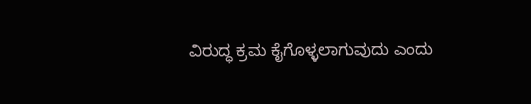ವಿರುದ್ಧ ಕ್ರಮ ಕೈಗೊಳ್ಳಲಾಗುವುದು ಎಂದು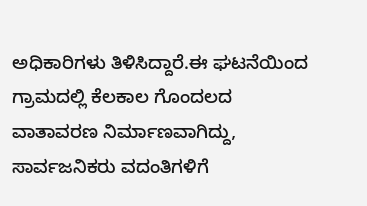ಅಧಿಕಾರಿಗಳು ತಿಳಿಸಿದ್ದಾರೆ.ಈ ಘಟನೆಯಿಂದ ಗ್ರಾಮದಲ್ಲಿ ಕೆಲಕಾಲ ಗೊಂದಲದ ವಾತಾವರಣ ನಿರ್ಮಾಣವಾಗಿದ್ದು, ಸಾರ್ವಜನಿಕರು ವದಂತಿಗಳಿಗೆ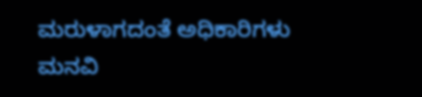ಮರುಳಾಗದಂತೆ ಅಧಿಕಾರಿಗಳು ಮನವಿ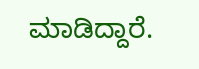ಮಾಡಿದ್ದಾರೆ.